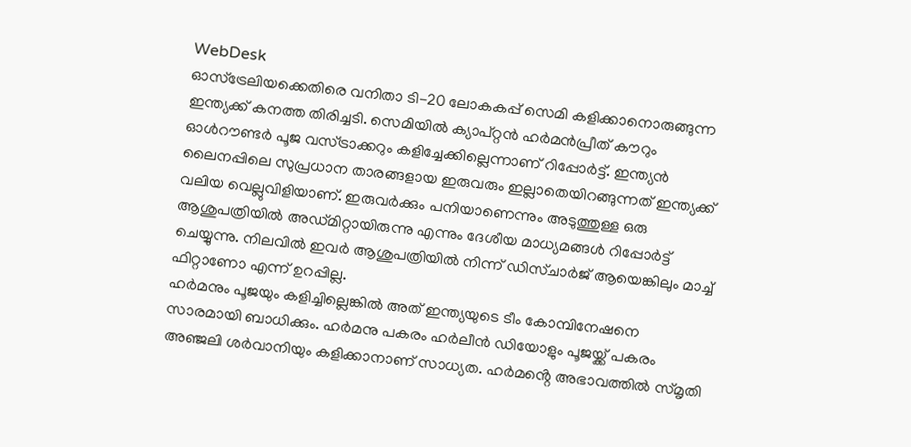WebDesk
ഓസ്ട്രേലിയക്കെതിരെ വനിതാ ടി-20 ലോകകപ്പ് സെമി കളിക്കാനൊരുങ്ങുന്ന ഇന്ത്യക്ക് കനത്ത തിരിച്ചടി. സെമിയിൽ ക്യാപ്റ്റൻ ഹർമൻപ്രീത് കൗറും ഓൾറൗണ്ടർ പൂജ വസ്ട്രാക്കറും കളിച്ചേക്കില്ലെന്നാണ് റിപ്പോർട്ട്. ഇന്ത്യൻ ലൈനപ്പിലെ സുപ്രധാന താരങ്ങളായ ഇരുവരും ഇല്ലാതെയിറങ്ങുന്നത് ഇന്ത്യക്ക് വലിയ വെല്ലുവിളിയാണ്. ഇരുവർക്കും പനിയാണെന്നും അടുത്തുള്ള ഒരു ആശുപത്രിയിൽ അഡ്മിറ്റായിരുന്നു എന്നും ദേശീയ മാധ്യമങ്ങൾ റിപ്പോർട്ട് ചെയ്യുന്നു. നിലവിൽ ഇവർ ആശുപത്രിയിൽ നിന്ന് ഡിസ്ചാർജ് ആയെങ്കിലും മാച്ച് ഫിറ്റാണോ എന്ന് ഉറപ്പില്ല.
ഹർമനും പൂജയും കളിച്ചില്ലെങ്കിൽ അത് ഇന്ത്യയുടെ ടീം കോമ്പിനേഷനെ സാരമായി ബാധിക്കും. ഹർമനു പകരം ഹർലീൻ ഡിയോളും പൂജയ്ക്ക് പകരം അഞ്ജലി ശർവാനിയും കളിക്കാനാണ് സാധ്യത. ഹർമൻ്റെ അഭാവത്തിൽ സ്മൃതി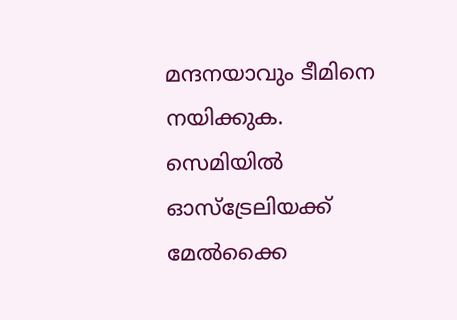മന്ദനയാവും ടീമിനെ നയിക്കുക. സെമിയിൽ ഓസ്ട്രേലിയക്ക് മേൽക്കൈ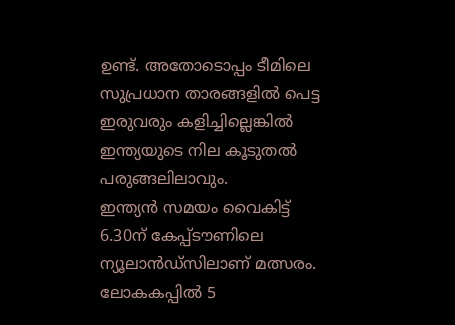ഉണ്ട്. അതോടൊപ്പം ടീമിലെ സുപ്രധാന താരങ്ങളിൽ പെട്ട ഇരുവരും കളിച്ചില്ലെങ്കിൽ ഇന്ത്യയുടെ നില കൂടുതൽ പരുങ്ങലിലാവും.
ഇന്ത്യൻ സമയം വൈകിട്ട് 6.30ന് കേപ്പ്ടൗണിലെ ന്യൂലാൻഡ്സിലാണ് മത്സരം. ലോകകപ്പിൽ 5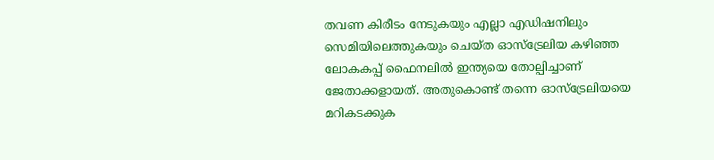തവണ കിരീടം നേടുകയും എല്ലാ എഡിഷനിലും സെമിയിലെത്തുകയും ചെയ്ത ഓസ്ട്രേലിയ കഴിഞ്ഞ ലോകകപ്പ് ഫൈനലിൽ ഇന്ത്യയെ തോല്പിച്ചാണ് ജേതാക്കളായത്. അതുകൊണ്ട് തന്നെ ഓസ്ട്രേലിയയെ മറികടക്കുക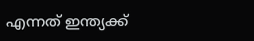എന്നത് ഇന്ത്യക്ക്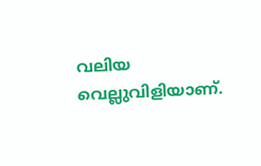വലിയ വെല്ലുവിളിയാണ്.